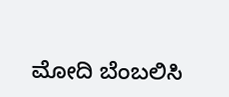ಮೋದಿ ಬೆಂಬಲಿಸಿ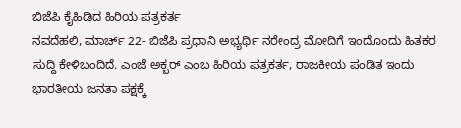ಬಿಜೆಪಿ ಕೈಹಿಡಿದ ಹಿರಿಯ ಪತ್ರಕರ್ತ
ನವದೆಹಲಿ, ಮಾರ್ಚ್ 22- ಬಿಜೆಪಿ ಪ್ರಧಾನಿ ಅಭ್ಯರ್ಥಿ ನರೇಂದ್ರ ಮೋದಿಗೆ ಇಂದೊಂದು ಹಿತಕರ ಸುದ್ದಿ ಕೇಳಿಬಂದಿದೆ. ಎಂಜೆ ಅಕ್ಬರ್ ಎಂಬ ಹಿರಿಯ ಪತ್ರಕರ್ತ, ರಾಜಕೀಯ ಪಂಡಿತ ಇಂದು ಭಾರತೀಯ ಜನತಾ ಪಕ್ಷಕ್ಕೆ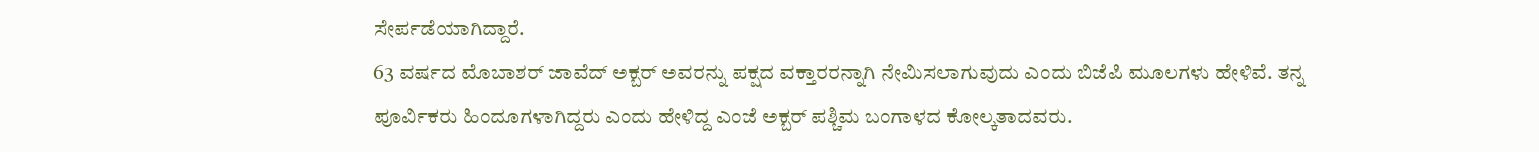ಸೇರ್ಪಡೆಯಾಗಿದ್ದಾರೆ.
63 ವರ್ಷದ ಮೊಬಾಶರ್ ಜಾವೆದ್ ಅಕ್ಬರ್ ಅವರನ್ನು ಪಕ್ಷದ ವಕ್ತಾರರನ್ನಾಗಿ ನೇಮಿಸಲಾಗುವುದು ಎಂದು ಬಿಜೆಪಿ ಮೂಲಗಳು ಹೇಳಿವೆ. ತನ್ನ ಪೂರ್ವಿಕರು ಹಿಂದೂಗಳಾಗಿದ್ದರು ಎಂದು ಹೇಳಿದ್ದ ಎಂಜೆ ಅಕ್ಬರ್ ಪಶ್ಚಿಮ ಬಂಗಾಳದ ಕೋಲ್ಕತಾದವರು.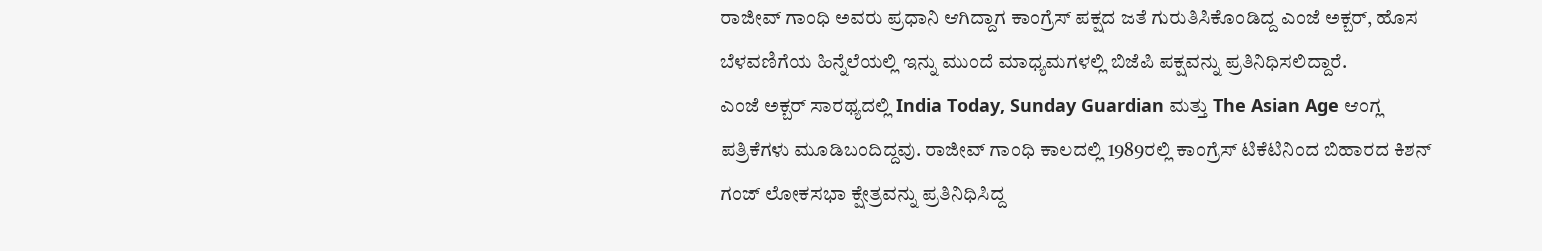ರಾಜೀವ್ ಗಾಂಧಿ ಅವರು ಪ್ರಧಾನಿ ಆಗಿದ್ದಾಗ ಕಾಂಗ್ರೆಸ್ ಪಕ್ಷದ ಜತೆ ಗುರುತಿಸಿಕೊಂಡಿದ್ದ ಎಂಜೆ ಅಕ್ಬರ್, ಹೊಸ ಬೆಳವಣಿಗೆಯ ಹಿನ್ನೆಲೆಯಲ್ಲಿ ಇನ್ನು ಮುಂದೆ ಮಾಧ್ಯಮಗಳಲ್ಲಿ ಬಿಜೆಪಿ ಪಕ್ಷವನ್ನು ಪ್ರತಿನಿಧಿಸಲಿದ್ದಾರೆ.
ಎಂಜೆ ಅಕ್ಬರ್ ಸಾರಥ್ಯದಲ್ಲಿ India Today, Sunday Guardian ಮತ್ತು The Asian Age ಆಂಗ್ಲ ಪತ್ರಿಕೆಗಳು ಮೂಡಿಬಂದಿದ್ದವು. ರಾಜೀವ್ ಗಾಂಧಿ ಕಾಲದಲ್ಲಿ 1989ರಲ್ಲಿ ಕಾಂಗ್ರೆಸ್ ಟಿಕೆಟಿನಿಂದ ಬಿಹಾರದ ಕಿಶನ್ ಗಂಜ್ ಲೋಕಸಭಾ ಕ್ಷೇತ್ರವನ್ನು ಪ್ರತಿನಿಧಿಸಿದ್ದ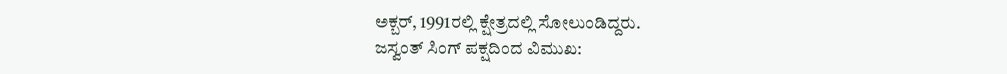ಅಕ್ಬರ್, 1991ರಲ್ಲಿ ಕ್ಷೇತ್ರದಲ್ಲಿ ಸೋಲುಂಡಿದ್ದರು.
ಜಸ್ವಂತ್ ಸಿಂಗ್ ಪಕ್ಷದಿಂದ ವಿಮುಖ: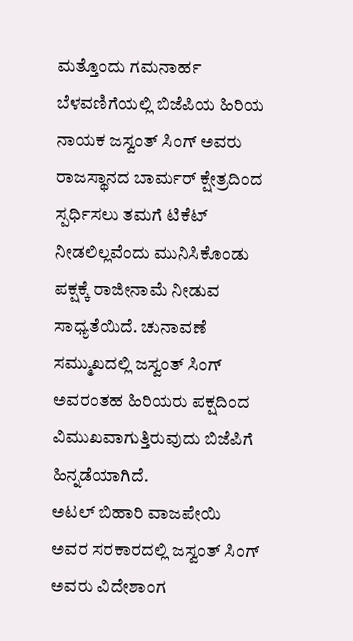ಮತ್ತೊಂದು ಗಮನಾರ್ಹ ಬೆಳವಣಿಗೆಯಲ್ಲಿ ಬಿಜೆಪಿಯ ಹಿರಿಯ ನಾಯಕ ಜಸ್ವಂತ್ ಸಿಂಗ್ ಅವರು ರಾಜಸ್ಥಾನದ ಬಾರ್ಮರ್ ಕ್ಷೇತ್ರದಿಂದ ಸ್ಪರ್ಧಿಸಲು ತಮಗೆ ಟಿಕೆಟ್ ನೀಡಲಿಲ್ಲವೆಂದು ಮುನಿಸಿಕೊಂಡು ಪಕ್ಷಕ್ಕೆ ರಾಜೀನಾಮೆ ನೀಡುವ ಸಾಧ್ಯತೆಯಿದೆ. ಚುನಾವಣೆ ಸಮ್ಮುಖದಲ್ಲಿ ಜಸ್ವಂತ್ ಸಿಂಗ್ ಅವರಂತಹ ಹಿರಿಯರು ಪಕ್ಷದಿಂದ ವಿಮುಖವಾಗುತ್ತಿರುವುದು ಬಿಜೆಪಿಗೆ ಹಿನ್ನಡೆಯಾಗಿದೆ.
ಅಟಲ್ ಬಿಹಾರಿ ವಾಜಪೇಯಿ ಅವರ ಸರಕಾರದಲ್ಲಿ ಜಸ್ವಂತ್ ಸಿಂಗ್ ಅವರು ವಿದೇಶಾಂಗ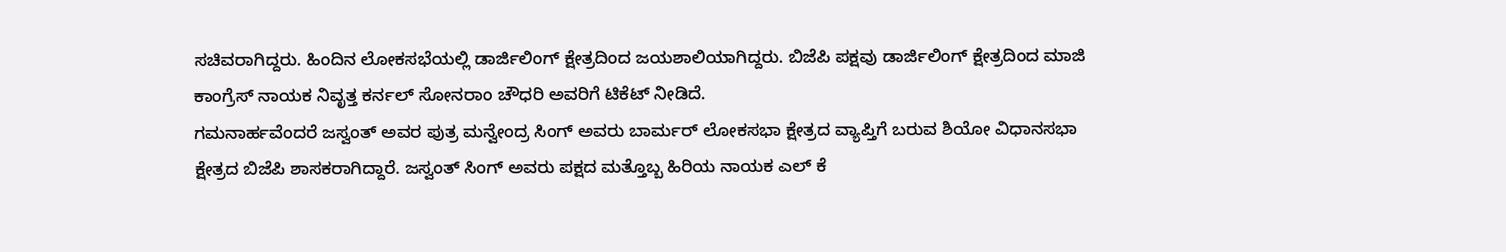ಸಚಿವರಾಗಿದ್ದರು. ಹಿಂದಿನ ಲೋಕಸಭೆಯಲ್ಲಿ ಡಾರ್ಜಿಲಿಂಗ್ ಕ್ಷೇತ್ರದಿಂದ ಜಯಶಾಲಿಯಾಗಿದ್ದರು. ಬಿಜೆಪಿ ಪಕ್ಷವು ಡಾರ್ಜಿಲಿಂಗ್ ಕ್ಷೇತ್ರದಿಂದ ಮಾಜಿ ಕಾಂಗ್ರೆಸ್ ನಾಯಕ ನಿವೃತ್ತ ಕರ್ನಲ್ ಸೋನರಾಂ ಚೌಧರಿ ಅವರಿಗೆ ಟಿಕೆಟ್ ನೀಡಿದೆ.
ಗಮನಾರ್ಹವೆಂದರೆ ಜಸ್ವಂತ್ ಅವರ ಪುತ್ರ ಮನ್ವೇಂದ್ರ ಸಿಂಗ್ ಅವರು ಬಾರ್ಮರ್ ಲೋಕಸಭಾ ಕ್ಷೇತ್ರದ ವ್ಯಾಪ್ತಿಗೆ ಬರುವ ಶಿಯೋ ವಿಧಾನಸಭಾ ಕ್ಷೇತ್ರದ ಬಿಜೆಪಿ ಶಾಸಕರಾಗಿದ್ದಾರೆ. ಜಸ್ವಂತ್ ಸಿಂಗ್ ಅವರು ಪಕ್ಷದ ಮತ್ತೊಬ್ಬ ಹಿರಿಯ ನಾಯಕ ಎಲ್ ಕೆ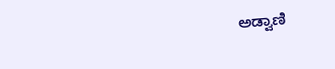ಅಡ್ವಾಣಿ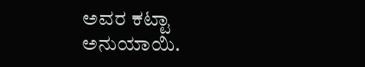ಅವರ ಕಟ್ಟಾ ಅನುಯಾಯಿ.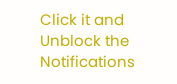Click it and Unblock the Notifications